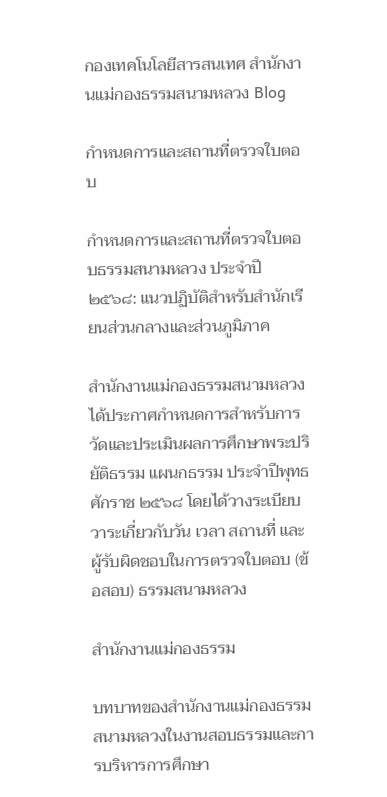กองเทคโนโลยีสารสนเทศ สำนักงานแม่กองธรรมสนามหลวง Blog

กำหนดการและสถานที่ตรวจใบตอบ

กำหนดการและสถานที่ตรวจใบตอบธรรมสนามหลวง ประจำปี ๒๕๖๘: แนวปฏิบัติสำหรับสำนักเรียนส่วนกลางและส่วนภูมิภาค

สำนักงานแม่กองธรรมสนามหลวงได้ประกาศกำหนดการสำหรับการวัดและประเมินผลการศึกษาพระปริยัติธรรม แผนกธรรม ประจำปีพุทธศักราช ๒๕๖๘ โดยได้วางระเบียบวาระเกี่ยวกับวัน เวลา สถานที่ และผู้รับผิดชอบในการตรวจใบตอบ (ข้อสอบ) ธรรมสนามหลวง

สำนักงานแม่กองธรรม

บทบาทของสำนักงานแม่กองธรรมสนามหลวงในงานสอบธรรมและการบริหารการศึกษา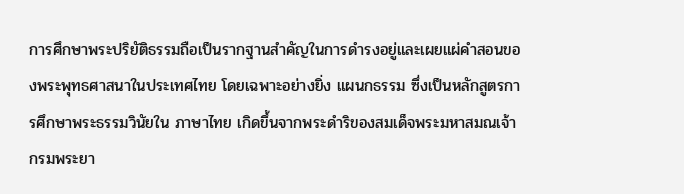การศึกษาพระปริยัติธรรมถือเป็นรากฐานสำคัญในการดำรงอยู่และเผยแผ่คำสอนของพระพุทธศาสนาในประเทศไทย โดยเฉพาะอย่างยิ่ง แผนกธรรม ซึ่งเป็นหลักสูตรการศึกษาพระธรรมวินัยใน ภาษาไทย เกิดขึ้นจากพระดำริของสมเด็จพระมหาสมณเจ้า กรมพระยา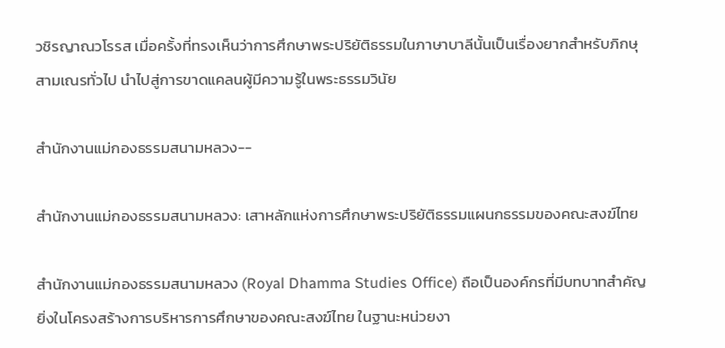วชิรญาณวโรรส เมื่อครั้งที่ทรงเห็นว่าการศึกษาพระปริยัติธรรมในภาษาบาลีนั้นเป็นเรื่องยากสำหรับภิกษุสามเณรทั่วไป นำไปสู่การขาดแคลนผู้มีความรู้ในพระธรรมวินัย

สำนักงานแม่กองธรรมสนามหลวง--

สำนักงานแม่กองธรรมสนามหลวง: เสาหลักแห่งการศึกษาพระปริยัติธรรมแผนกธรรมของคณะสงฆ์ไทย

สำนักงานแม่กองธรรมสนามหลวง (Royal Dhamma Studies Office) ถือเป็นองค์กรที่มีบทบาทสำคัญยิ่งในโครงสร้างการบริหารการศึกษาของคณะสงฆ์ไทย ในฐานะหน่วยงา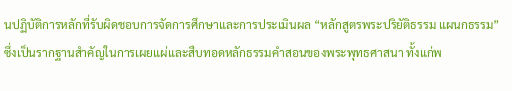นปฏิบัติการหลักที่รับผิดชอบการจัดการศึกษาและการประเมินผล “หลักสูตรพระปริยัติธรรม แผนกธรรม” ซึ่งเป็นรากฐานสำคัญในการเผยแผ่และสืบทอดหลักธรรมคำสอนของพระพุทธศาสนา ทั้งแก่พ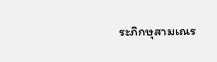ระภิกษุสามเณร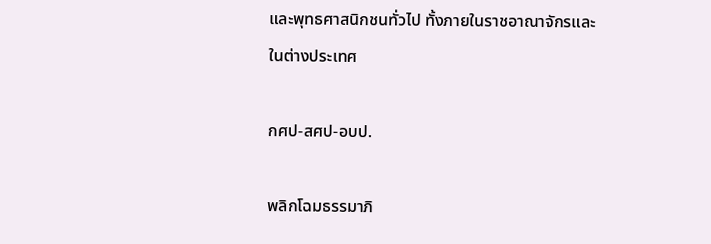และพุทธศาสนิกชนทั่วไป ทั้งภายในราชอาณาจักรและในต่างประเทศ

กศป-สศป-อบป.

พลิกโฉมธรรมาภิ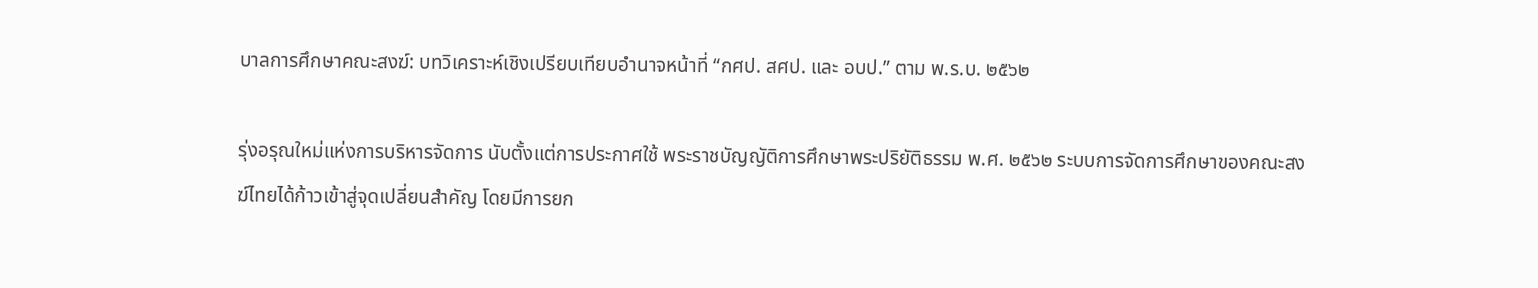บาลการศึกษาคณะสงฆ์: บทวิเคราะห์เชิงเปรียบเทียบอำนาจหน้าที่ “กศป. สศป. และ อบป.” ตาม พ.ร.บ. ๒๕๖๒

รุ่งอรุณใหม่แห่งการบริหารจัดการ นับตั้งแต่การประกาศใช้ พระราชบัญญัติการศึกษาพระปริยัติธรรม พ.ศ. ๒๕๖๒ ระบบการจัดการศึกษาของคณะสงฆ์ไทยได้ก้าวเข้าสู่จุดเปลี่ยนสำคัญ โดยมีการยก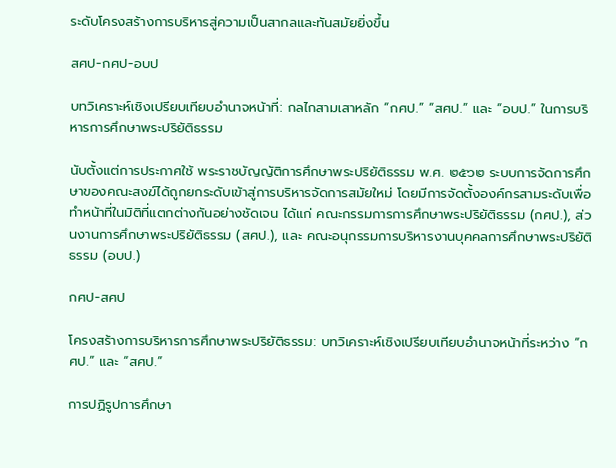ระดับโครงสร้างการบริหารสู่ความเป็นสากลและทันสมัยยิ่งขึ้น

สศป-กศป-อบป

บทวิเคราะห์เชิงเปรียบเทียบอำนาจหน้าที่: กลไกสามเสาหลัก “กศป.” “สศป.” และ “อบป.” ในการบริหารการศึกษาพระปริยัติธรรม

นับตั้งแต่การประกาศใช้ พระราชบัญญัติการศึกษาพระปริยัติธรรม พ.ศ. ๒๕๖๒ ระบบการจัดการศึกษาของคณะสงฆ์ได้ถูกยกระดับเข้าสู่การบริหารจัดการสมัยใหม่ โดยมีการจัดตั้งองค์กรสามระดับเพื่อทำหน้าที่ในมิติที่แตกต่างกันอย่างชัดเจน ได้แก่ คณะกรรมการการศึกษาพระปริยัติธรรม (กศป.), ส่วนงานการศึกษาพระปริยัติธรรม (สศป.), และ คณะอนุกรรมการบริหารงานบุคคลการศึกษาพระปริยัติธรรม (อบป.)

กศป-สศป

โครงสร้างการบริหารการศึกษาพระปริยัติธรรม: บทวิเคราะห์เชิงเปรียบเทียบอำนาจหน้าที่ระหว่าง “กศป.” และ “สศป.”

การปฏิรูปการศึกษา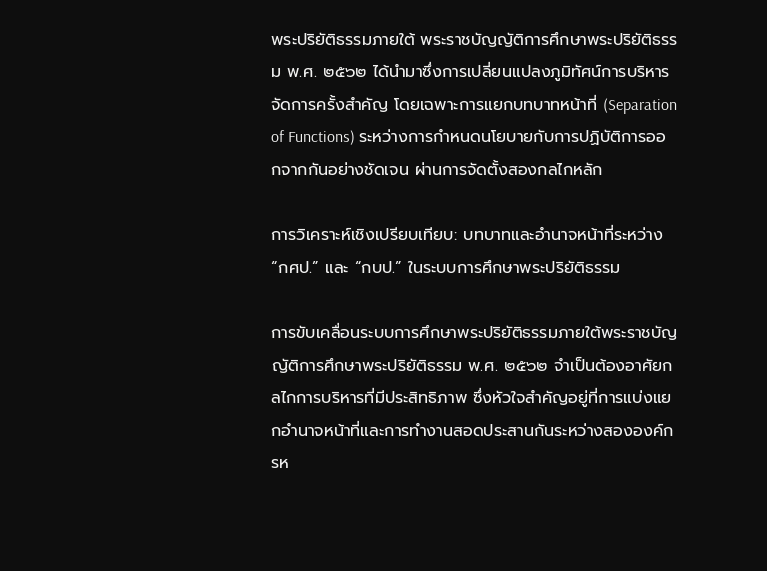พระปริยัติธรรมภายใต้ พระราชบัญญัติการศึกษาพระปริยัติธรรม พ.ศ. ๒๕๖๒ ได้นำมาซึ่งการเปลี่ยนแปลงภูมิทัศน์การบริหารจัดการครั้งสำคัญ โดยเฉพาะการแยกบทบาทหน้าที่ (Separation of Functions) ระหว่างการกำหนดนโยบายกับการปฏิบัติการออกจากกันอย่างชัดเจน ผ่านการจัดตั้งสองกลไกหลัก

การวิเคราะห์เชิงเปรียบเทียบ: บทบาทและอำนาจหน้าที่ระหว่าง “กศป.” และ “กบป.” ในระบบการศึกษาพระปริยัติธรรม

การขับเคลื่อนระบบการศึกษาพระปริยัติธรรมภายใต้พระราชบัญญัติการศึกษาพระปริยัติธรรม พ.ศ. ๒๕๖๒ จำเป็นต้องอาศัยกลไกการบริหารที่มีประสิทธิภาพ ซึ่งหัวใจสำคัญอยู่ที่การแบ่งแยกอำนาจหน้าที่และการทำงานสอดประสานกันระหว่างสององค์กรห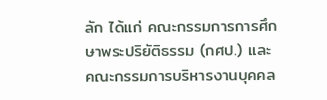ลัก ได้แก่ คณะกรรมการการศึกษาพระปริยัติธรรม (กศป.) และ คณะกรรมการบริหารงานบุคคล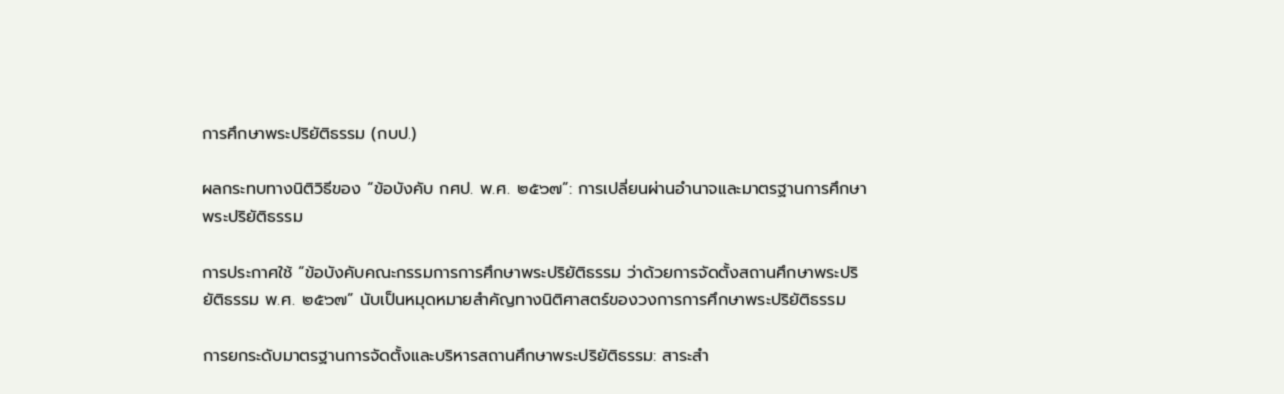การศึกษาพระปริยัติธรรม (กบป.)

ผลกระทบทางนิติวิธีของ “ข้อบังคับ กศป. พ.ศ. ๒๕๖๗”: การเปลี่ยนผ่านอำนาจและมาตรฐานการศึกษาพระปริยัติธรรม

การประกาศใช้ “ข้อบังคับคณะกรรมการการศึกษาพระปริยัติธรรม ว่าด้วยการจัดตั้งสถานศึกษาพระปริยัติธรรม พ.ศ. ๒๕๖๗” นับเป็นหมุดหมายสำคัญทางนิติศาสตร์ของวงการการศึกษาพระปริยัติธรรม

การยกระดับมาตรฐานการจัดตั้งและบริหารสถานศึกษาพระปริยัติธรรม: สาระสำ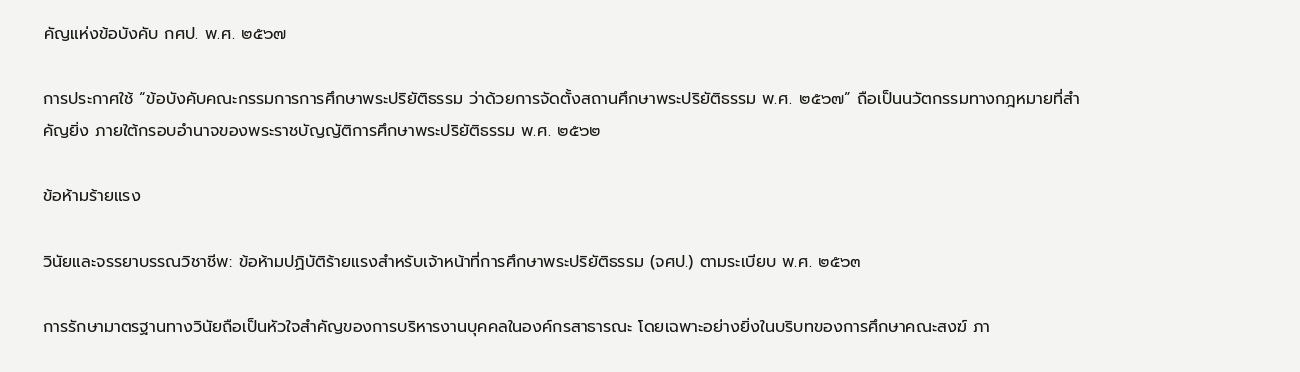คัญแห่งข้อบังคับ กศป. พ.ศ. ๒๕๖๗

การประกาศใช้ “ข้อบังคับคณะกรรมการการศึกษาพระปริยัติธรรม ว่าด้วยการจัดตั้งสถานศึกษาพระปริยัติธรรม พ.ศ. ๒๕๖๗” ถือเป็นนวัตกรรมทางกฎหมายที่สำคัญยิ่ง ภายใต้กรอบอำนาจของพระราชบัญญัติการศึกษาพระปริยัติธรรม พ.ศ. ๒๕๖๒

ข้อห้ามร้ายแรง

วินัยและจรรยาบรรณวิชาชีพ: ข้อห้ามปฏิบัติร้ายแรงสำหรับเจ้าหน้าที่การศึกษาพระปริยัติธรรม (จศป.) ตามระเบียบ พ.ศ. ๒๕๖๓

การรักษามาตรฐานทางวินัยถือเป็นหัวใจสำคัญของการบริหารงานบุคคลในองค์กรสาธารณะ โดยเฉพาะอย่างยิ่งในบริบทของการศึกษาคณะสงฆ์ ภา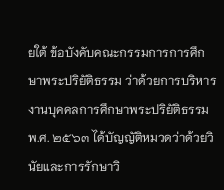ยใต้ ข้อบังคับคณะกรรมการการศึกษาพระปริยัติธรรม ว่าด้วยการบริหารงานบุคคลการศึกษาพระปริยัติธรรม พ.ศ. ๒๕๖๓ ได้บัญญัติหมวดว่าด้วยวินัยและการรักษาวิ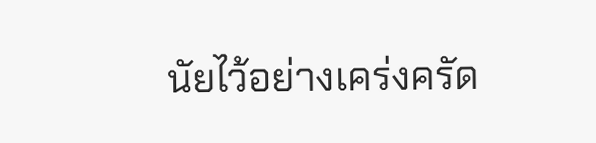นัยไว้อย่างเคร่งครัด